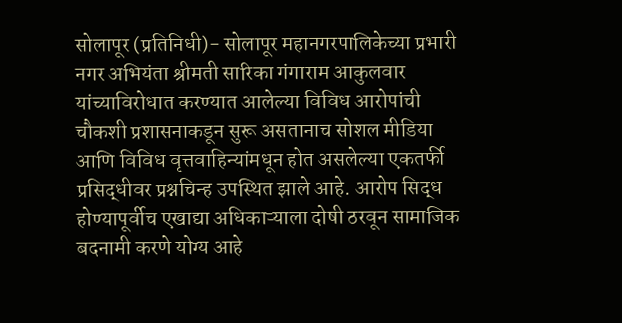सोलापूर (प्रतिनिधी)- सोलापूर महानगरपालिकेच्या प्रभारी नगर अभियंता श्रीमती सारिका गंगाराम आकुलवार यांच्याविरोधात करण्यात आलेल्या विविध आरोपांची चौकशी प्रशासनाकडून सुरू असतानाच सोशल मीडिया आणि विविध वृत्तवाहिन्यांमधून होत असलेल्या एकतर्फी प्रसिद्धीवर प्रश्नचिन्ह उपस्थित झाले आहे. आरोप सिद्ध होण्यापूर्वीच एखाद्या अधिकाऱ्याला दोषी ठरवून सामाजिक बदनामी करणे योग्य आहे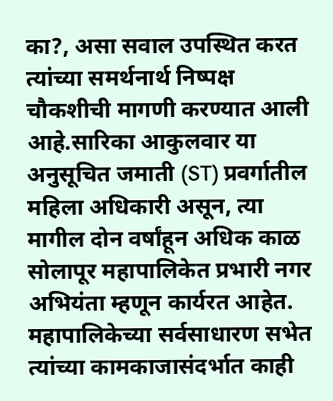का?, असा सवाल उपस्थित करत त्यांच्या समर्थनार्थ निष्पक्ष चौकशीची मागणी करण्यात आली आहे.सारिका आकुलवार या अनुसूचित जमाती (ST) प्रवर्गातील महिला अधिकारी असून, त्या मागील दोन वर्षांहून अधिक काळ सोलापूर महापालिकेत प्रभारी नगर अभियंता म्हणून कार्यरत आहेत. महापालिकेच्या सर्वसाधारण सभेत त्यांच्या कामकाजासंदर्भात काही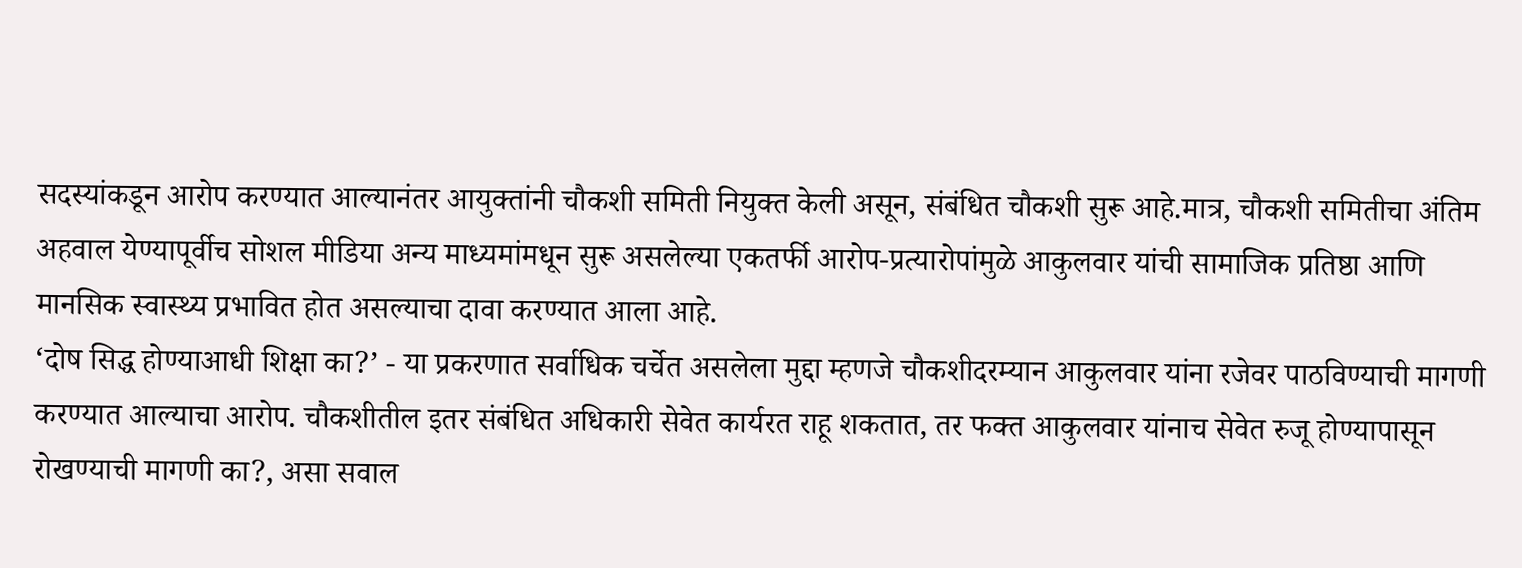सदस्यांकडून आरोप करण्यात आल्यानंतर आयुक्तांनी चौकशी समिती नियुक्त केली असून, संबंधित चौकशी सुरू आहे.मात्र, चौकशी समितीचा अंतिम अहवाल येण्यापूर्वीच सोशल मीडिया अन्य माध्यमांमधून सुरू असलेल्या एकतर्फी आरोप-प्रत्यारोपांमुळे आकुलवार यांची सामाजिक प्रतिष्ठा आणि मानसिक स्वास्थ्य प्रभावित होत असल्याचा दावा करण्यात आला आहे.
‘दोष सिद्ध होण्याआधी शिक्षा का?’ - या प्रकरणात सर्वाधिक चर्चेत असलेला मुद्दा म्हणजे चौकशीदरम्यान आकुलवार यांना रजेवर पाठविण्याची मागणी करण्यात आल्याचा आरोप. चौकशीतील इतर संबंधित अधिकारी सेवेत कार्यरत राहू शकतात, तर फक्त आकुलवार यांनाच सेवेत रुजू होण्यापासून रोखण्याची मागणी का?, असा सवाल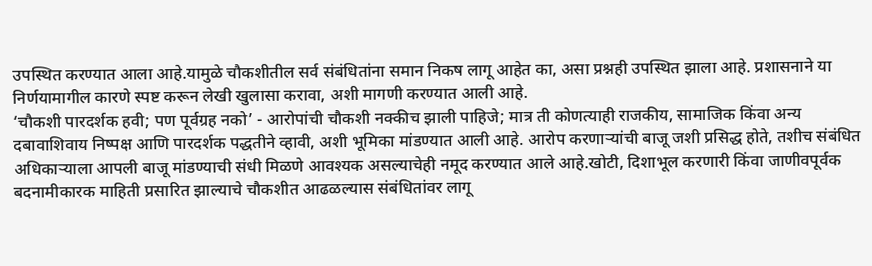उपस्थित करण्यात आला आहे.यामुळे चौकशीतील सर्व संबंधितांना समान निकष लागू आहेत का, असा प्रश्नही उपस्थित झाला आहे. प्रशासनाने या निर्णयामागील कारणे स्पष्ट करून लेखी खुलासा करावा, अशी मागणी करण्यात आली आहे.
‘चौकशी पारदर्शक हवी; पण पूर्वग्रह नको’ - आरोपांची चौकशी नक्कीच झाली पाहिजे; मात्र ती कोणत्याही राजकीय, सामाजिक किंवा अन्य दबावाशिवाय निष्पक्ष आणि पारदर्शक पद्धतीने व्हावी, अशी भूमिका मांडण्यात आली आहे. आरोप करणाऱ्यांची बाजू जशी प्रसिद्ध होते, तशीच संबंधित अधिकाऱ्याला आपली बाजू मांडण्याची संधी मिळणे आवश्यक असल्याचेही नमूद करण्यात आले आहे.खोटी, दिशाभूल करणारी किंवा जाणीवपूर्वक बदनामीकारक माहिती प्रसारित झाल्याचे चौकशीत आढळल्यास संबंधितांवर लागू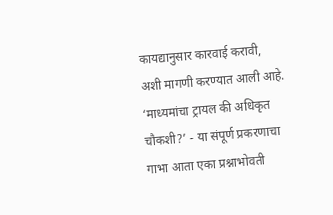कायद्यानुसार कारवाई करावी, अशी मागणी करण्यात आली आहे.
‘माध्यमांचा ट्रायल की अधिकृत चौकशी?’ - या संपूर्ण प्रकरणाचा गाभा आता एका प्रश्नाभोवती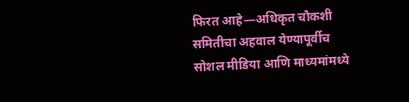फिरत आहे—अधिकृत चौकशी समितीचा अहवाल येण्यापूर्वीच सोशल मीडिया आणि माध्यमांमध्ये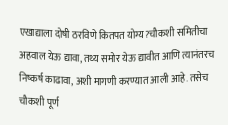एखाद्याला दोषी ठरविणे कितपत योग्य?चौकशी समितीचा अहवाल येऊ द्यावा, तथ्य समोर येऊ द्यावीत आणि त्यानंतरच निष्कर्ष काढावा, अशी मागणी करण्यात आली आहे. तसेच चौकशी पूर्ण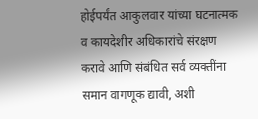होईपर्यंत आकुलवार यांच्या घटनात्मक व कायदेशीर अधिकारांचे संरक्षण करावे आणि संबंधित सर्व व्यक्तींना समान वागणूक द्यावी, अशी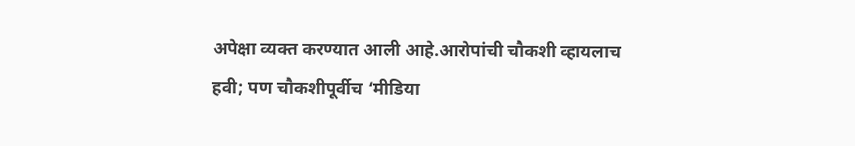अपेक्षा व्यक्त करण्यात आली आहे.आरोपांची चौकशी व्हायलाच हवी; पण चौकशीपूर्वीच ‘मीडिया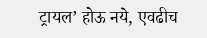ट्रायल’ होऊ नये, एवढीच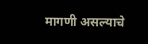मागणी असल्याचे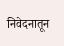निवेदनातून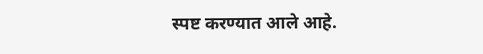स्पष्ट करण्यात आले आहे.